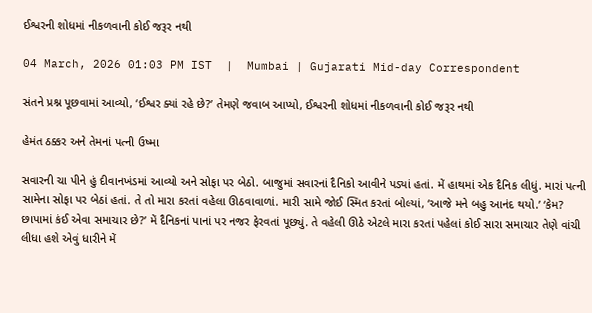ઈશ્વરની શોધમાં નીકળવાની કોઈ જરૂર નથી

04 March, 2026 01:03 PM IST  |  Mumbai | Gujarati Mid-day Correspondent

સંતને પ્રશ્ન પૂછવામાં આવ્યો, ‘ઈશ્વર ક્યાં રહે છે?’ તેમણે જવાબ આપ્યો, ઈશ્વરની શોધમાં નીકળવાની કોઈ જરૂર નથી

હેમંત ઠક્કર અને તેમનાં પત્ની ઉષ્મા

સવારની ચા પીને હું દીવાનખંડમાં આવ્યો અને સોફા પર બેઠો. બાજુમાં સવારનાં દૈનિકો આવીને પડ્યાં હતાં. મેં હાથમાં એક દૈનિક લીધું. મારાં પત્ની સામેના સોફા પર બેઠાં હતાં. તે તો મારા કરતાં વહેલા ઊઠવાવાળાં. મારી સામે જોઈ સ્મિત કરતાં બોલ્યાં, ‘આજે મને બહુ આનંદ થયો.’ ‘કેમ? છાપામાં કંઈ એવા સમાચાર છે?’ મેં દૈનિકનાં પાનાં પર નજર ફેરવતાં પૂછ્યું. તે વહેલી ઊઠે એટલે મારા કરતાં પહેલાં કોઈ સારા સમાચાર તેણે વાંચી લીધા હશે એવું ધારીને મેં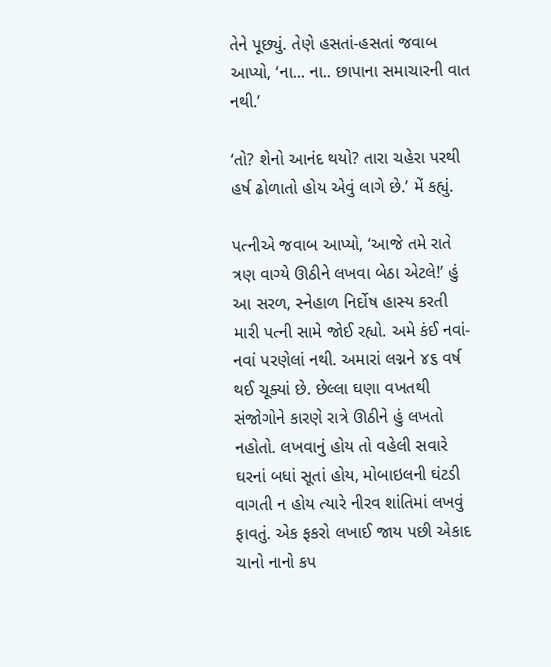તેને પૂછ્યું. તેણે હસતાં-હસતાં જવાબ આપ્યો, ‘ના... ના.. છાપાના સમાચારની વાત નથી.’

‘તો? શેનો આનંદ થયો? તારા ચહેરા પરથી હર્ષ ઢોળાતો હોય એવું લાગે છે.’ મેં કહ્યું.

પત્નીએ જવાબ આપ્યો, ‘આજે તમે રાતે ત્રણ વાગ્યે ઊઠીને લખવા બેઠા એટલે!’ હું આ સરળ, સ્નેહાળ નિર્દોષ હાસ્ય કરતી મારી પત્ની સામે જોઈ રહ્યો. અમે કંઈ નવાં-નવાં પરણેલાં નથી. અમારાં લગ્નને ૪૬ વર્ષ થઈ ચૂક્યાં છે. છેલ્લા ઘણા વખતથી સંજોગોને કારણે રાત્રે ઊઠીને હું લખતો નહોતો. લખવાનું હોય તો વહેલી સવારે ઘરનાં બધાં સૂતાં હોય, મોબાઇલની ઘંટડી વાગતી ન હોય ત્યારે નીરવ શાંતિમાં લખવું ફાવતું. એક ફકરો લખાઈ જાય પછી એકાદ ચાનો નાનો કપ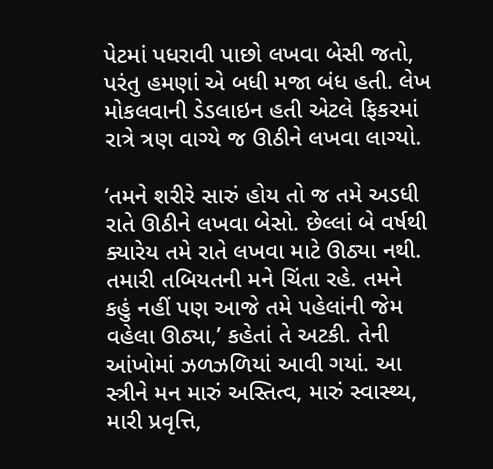પેટમાં પધરાવી પાછો લખવા બેસી જતો, પરંતુ હમણાં એ બધી મજા બંધ હતી. લેખ મોકલવાની ડેડલાઇન હતી એટલે ફિકરમાં રાત્રે ત્રણ વાગ્યે જ ઊઠીને લખવા લાગ્યો.

‘તમને શરીરે સારું હોય તો જ તમે અડધી રાતે ઊઠીને લખવા બેસો. છેલ્લાં બે વર્ષથી ક્યારેય તમે રાતે લખવા માટે ઊઠ્યા નથી. તમારી તબિયતની મને ચિંતા રહે. તમને કહું નહીં પણ આજે તમે પહેલાંની જેમ વહેલા ઊઠ્યા,’ કહેતાં તે અટકી. તેની આંખોમાં ઝળઝળિયાં આવી ગયાં. આ સ્ત્રીને મન મારું અસ્તિત્વ, મારું સ્વાસ્થ્ય, મારી પ્રવૃત્તિ,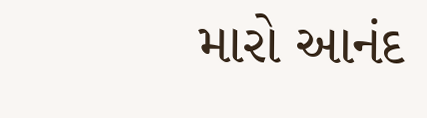મારો આનંદ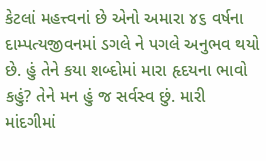કેટલાં મહત્ત્વનાં છે એનો અમારા ૪૬ વર્ષના દામ્પત્યજીવનમાં ડગલે ને પગલે અનુભવ થયો છે. હું તેને કયા શબ્દોમાં મારા હૃદયના ભાવો કહું? તેને મન હું જ સર્વસ્વ છું. મારી માંદગીમાં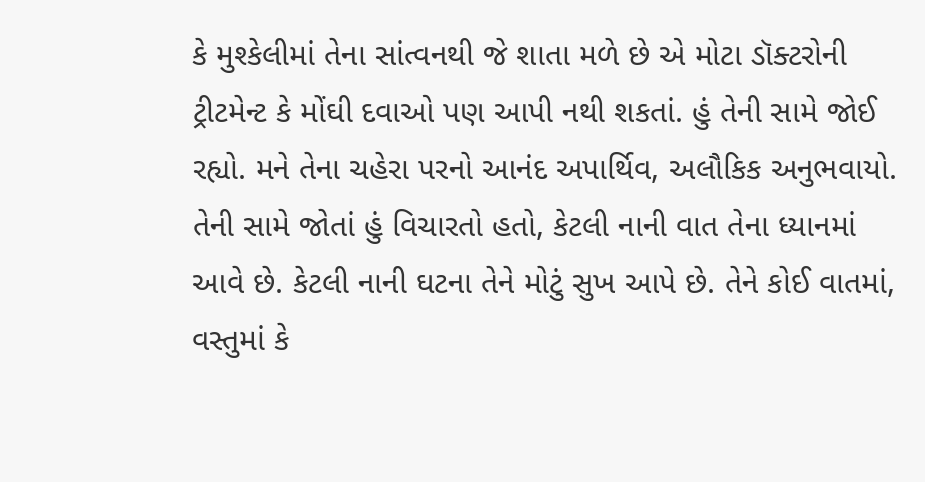કે મુશ્કેલીમાં તેના સાંત્વનથી જે શાતા મળે છે એ મોટા ડૉક્ટરોની ટ્રીટમેન્ટ કે મોંઘી દવાઓ પણ આપી નથી શકતાં. હું તેની સામે જોઈ રહ્યો. મને તેના ચહેરા પરનો આનંદ અપાર્થિવ, અલૌકિક અનુભવાયો. તેની સામે જોતાં હું વિચારતો હતો, કેટલી નાની વાત તેના ધ્યાનમાં આવે છે. કેટલી નાની ઘટના તેને મોટું સુખ આપે છે. તેને કોઈ વાતમાં, વસ્તુમાં કે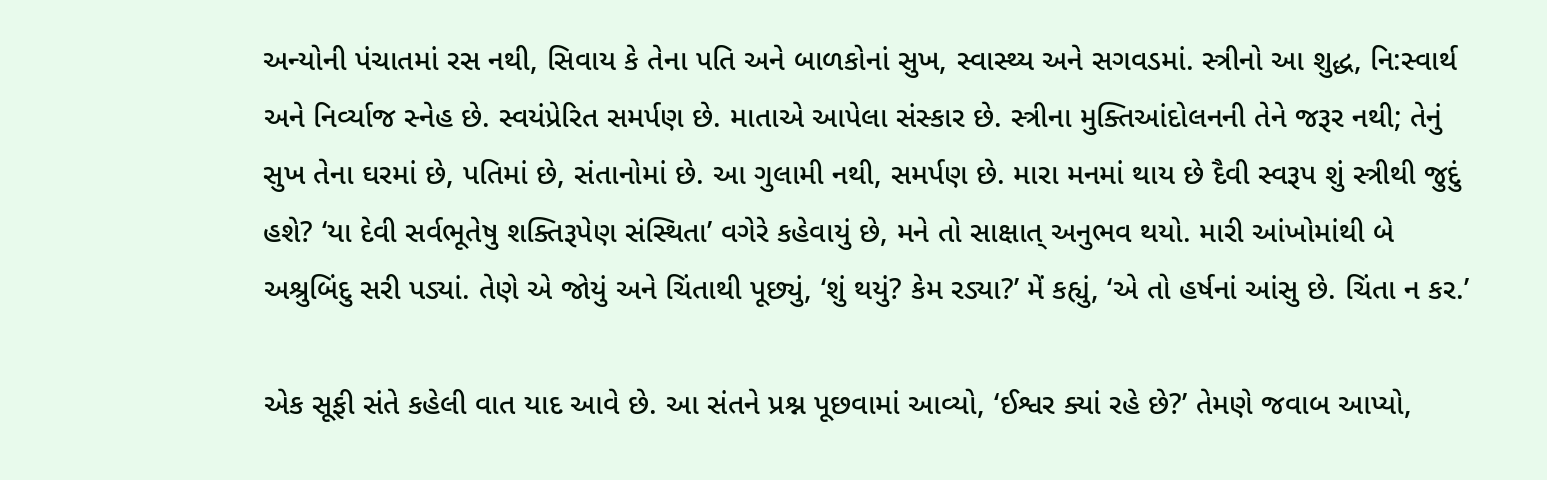અન્યોની પંચાતમાં રસ નથી, સિવાય કે તેના પતિ અને બાળકોનાં સુખ, સ્વાસ્થ્ય અને સગવડમાં. સ્ત્રીનો આ શુદ્ધ, નિ:સ્વાર્થ અને નિર્વ્યાજ સ્નેહ છે. સ્વયંપ્રેરિત સમર્પણ છે. માતાએ આપેલા સંસ્કાર છે. સ્ત્રીના મુક્તિઆંદોલનની તેને જરૂર નથી; તેનું સુખ તેના ઘરમાં છે, પતિમાં છે, સંતાનોમાં છે. આ ગુલામી નથી, સમર્પણ છે. મારા મનમાં થાય છે દૈવી સ્વરૂપ શું સ્ત્રીથી જુદું હશે? ‘યા દેવી સર્વભૂતેષુ શક્તિરૂપેણ સંસ્થિતા’ વગેરે કહેવાયું છે, મને તો સાક્ષાત્ અનુભવ થયો. મારી આંખોમાંથી બે અશ્રુબિંદુ સરી પડ્યાં. તેણે એ જોયું અને ચિંતાથી પૂછ્યું, ‘શું થયું? કેમ રડ્યા?’ મેં કહ્યું, ‘એ તો હર્ષનાં આંસુ છે. ચિંતા ન કર.’

એક સૂફી સંતે કહેલી વાત યાદ આવે છે. આ સંતને પ્રશ્ન પૂછવામાં આવ્યો, ‘ઈશ્વર ક્યાં રહે છે?’ તેમણે જવાબ આપ્યો,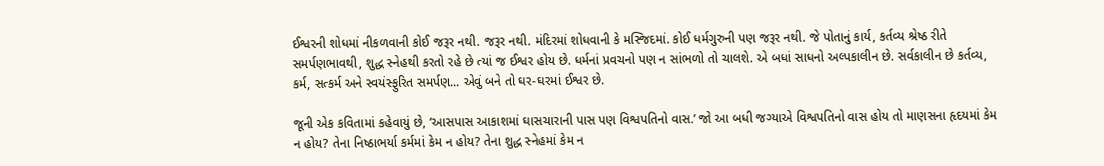ઈશ્વરની શોધમાં નીકળવાની કોઈ જરૂર નથી. જરૂર નથી. મંદિરમાં શોધવાની કે મસ્જિદમાં. કોઈ ધર્મગુરુની પણ જરૂર નથી. જે પોતાનું કાર્ય, કર્તવ્ય શ્રેષ્ઠ રીતે સમર્પણભાવથી, શુદ્ધ સ્નેહથી કરતો રહે છે ત્યાં જ ઈશ્વર હોય છે. ધર્મનાં પ્રવચનો પણ ન સાંભળો તો ચાલશે. એ બધાં સાધનો અલ્પકાલીન છે. સર્વકાલીન છે કર્તવ્ય, કર્મ, સત્કર્મ અને સ્વયંસ્ફુરિત સમર્પણ... એવું બને તો ઘર-ઘરમાં ઈશ્વર છે.

જૂની એક કવિતામાં કહેવાયું છે, ‘આસપાસ આકાશમાં ઘાસચારાની પાસ પણ વિશ્વપતિનો વાસ.’ જો આ બધી જગ્યાએ વિશ્વપતિનો વાસ હોય તો માણસના હૃદયમાં કેમ ન હોય? તેના નિષ્ઠાભર્યા કર્મમાં કેમ ન હોય? તેના શુદ્ધ સ્નેહમાં કેમ ન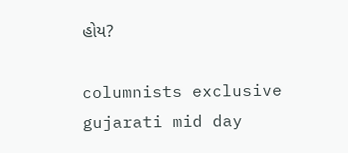હોય?

columnists exclusive gujarati mid day